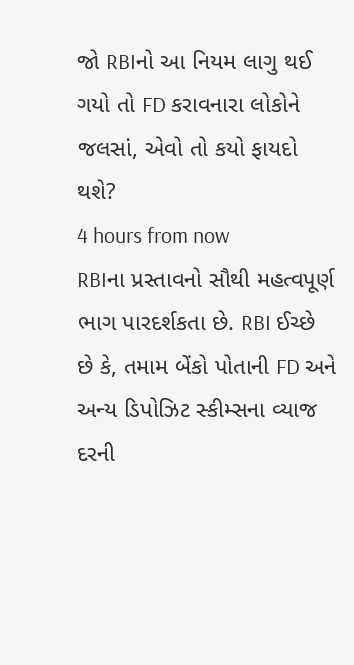જો RBIનો આ નિયમ લાગુ થઈ ગયો તો FD કરાવનારા લોકોને જલસાં, એવો તો કયો ફાયદો થશે?
4 hours from now
RBIના પ્રસ્તાવનો સૌથી મહત્વપૂર્ણ ભાગ પારદર્શકતા છે. RBI ઈચ્છે છે કે, તમામ બેંકો પોતાની FD અને અન્ય ડિપોઝિટ સ્કીમ્સના વ્યાજ દરની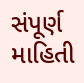સંપૂર્ણ માહિતી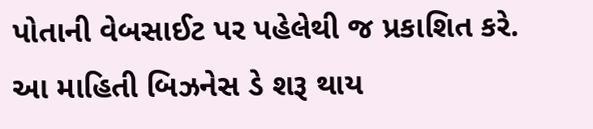પોતાની વેબસાઈટ પર પહેલેથી જ પ્રકાશિત કરે. આ માહિતી બિઝનેસ ડે શરૂ થાય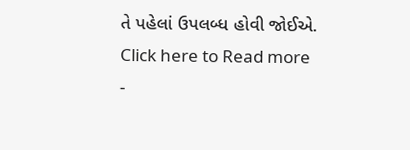તે પહેલાં ઉપલબ્ધ હોવી જોઈએ.
Click here to Read more
-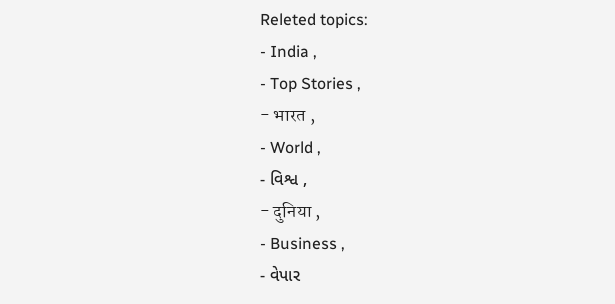Releted topics:
- India ,
- Top Stories ,
- भारत ,
- World ,
- વિશ્વ ,
- दुनिया ,
- Business ,
- વેપાર